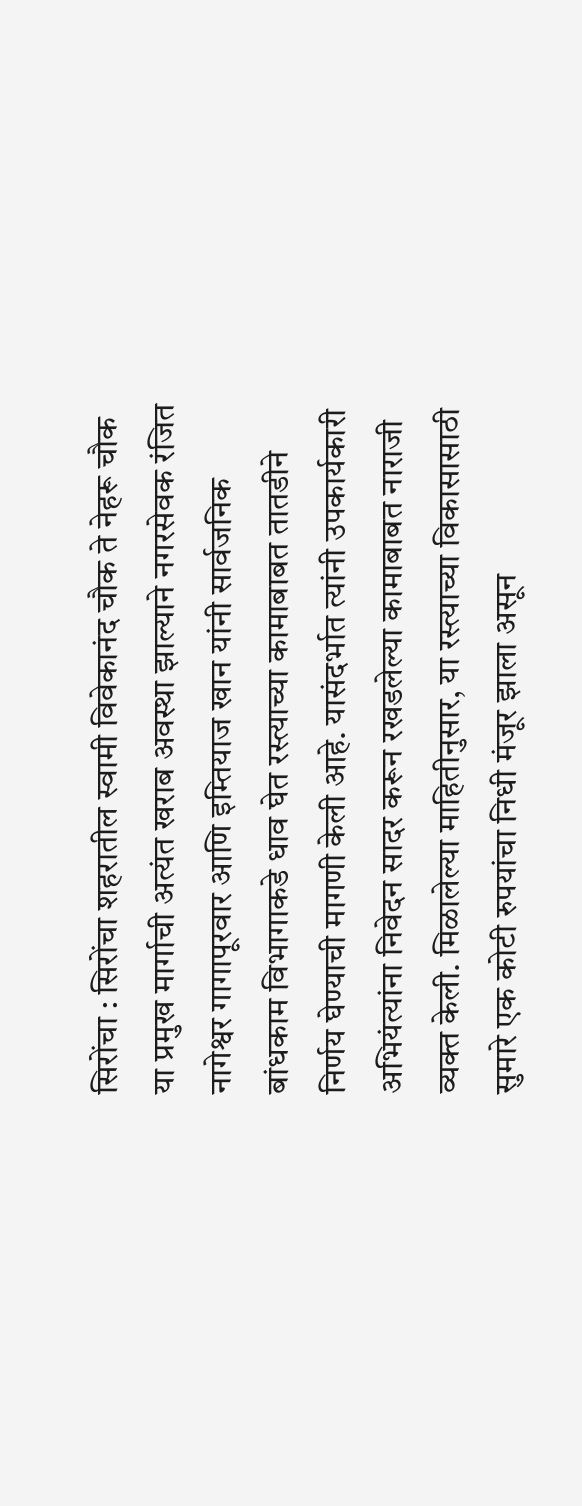सिरोंचा : सिरोंचा शहरातील स्वामी विवेकानंद चौक ते नेहरू चौक या प्रमुख मार्गाची अत्यंत खराब अवस्था झाल्याने नगरसेवक रंजित नागेश्वर गागापूरवार आणि इम्तियाज खान यांनी सार्वजनिक बांधकाम विभागाकडे धाव घेत रस्त्याच्या कामाबाबत तातडीने निर्णय घेण्याची मागणी केली आहे. यासंदर्भात त्यांनी उपकार्यकारी अभियंत्यांना निवेदन सादर करून रखडलेल्या कामाबाबत नाराजी व्यक्त केली. मिळालेल्या माहितीनुसार, या रस्त्याच्या विकासासाठी सुमारे एक कोटी रुपयांचा निधी मंजूर झाला असून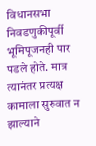विधानसभा निवडणुकीपूर्वी भूमिपूजनही पार पडले होते. मात्र त्यानंतर प्रत्यक्ष कामाला सुरुवात न झाल्याने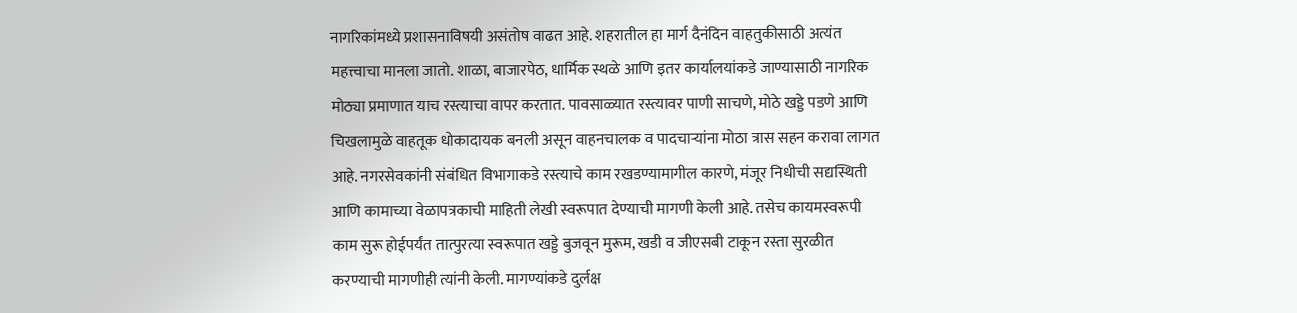नागरिकांमध्ये प्रशासनाविषयी असंतोष वाढत आहे. शहरातील हा मार्ग दैनंदिन वाहतुकीसाठी अत्यंत महत्त्वाचा मानला जातो. शाळा, बाजारपेठ, धार्मिक स्थळे आणि इतर कार्यालयांकडे जाण्यासाठी नागरिक मोठ्या प्रमाणात याच रस्त्याचा वापर करतात. पावसाळ्यात रस्त्यावर पाणी साचणे, मोठे खड्डे पडणे आणि चिखलामुळे वाहतूक धोकादायक बनली असून वाहनचालक व पादचाऱ्यांना मोठा त्रास सहन करावा लागत आहे. नगरसेवकांनी संबंधित विभागाकडे रस्त्याचे काम रखडण्यामागील कारणे, मंजूर निधीची सद्यस्थिती आणि कामाच्या वेळापत्रकाची माहिती लेखी स्वरूपात देण्याची मागणी केली आहे. तसेच कायमस्वरूपी काम सुरू होईपर्यंत तात्पुरत्या स्वरूपात खड्डे बुजवून मुरूम, खडी व जीएसबी टाकून रस्ता सुरळीत करण्याची मागणीही त्यांनी केली. मागण्यांकडे दुर्लक्ष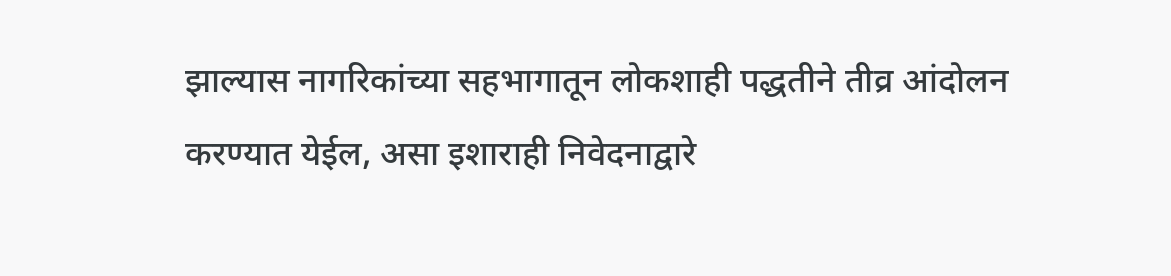झाल्यास नागरिकांच्या सहभागातून लोकशाही पद्धतीने तीव्र आंदोलन करण्यात येईल, असा इशाराही निवेदनाद्वारे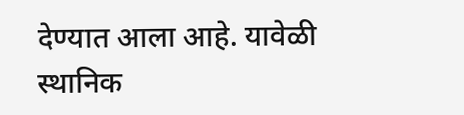देण्यात आला आहे. यावेळी स्थानिक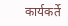कार्यकर्ते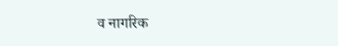व नागरिक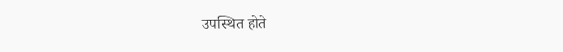उपस्थित होते